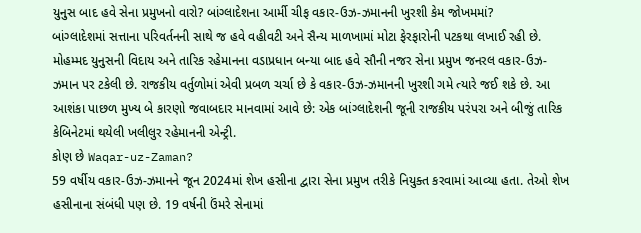યુનુસ બાદ હવે સેના પ્રમુખનો વારો? બાંગ્લાદેશના આર્મી ચીફ વકાર-ઉઝ-ઝમાનની ખુરશી કેમ જોખમમાં?
બાંગ્લાદેશમાં સત્તાના પરિવર્તનની સાથે જ હવે વહીવટી અને સૈન્ય માળખામાં મોટા ફેરફારોની પટકથા લખાઈ રહી છે. મોહમ્મદ યુનુસની વિદાય અને તારિક રહેમાનના વડાપ્રધાન બન્યા બાદ હવે સૌની નજર સેના પ્રમુખ જનરલ વકાર-ઉઝ-ઝમાન પર ટકેલી છે. રાજકીય વર્તુળોમાં એવી પ્રબળ ચર્ચા છે કે વકાર-ઉઝ-ઝમાનની ખુરશી ગમે ત્યારે જઈ શકે છે. આ આશંકા પાછળ મુખ્ય બે કારણો જવાબદાર માનવામાં આવે છે: એક બાંગ્લાદેશની જૂની રાજકીય પરંપરા અને બીજું તારિક કેબિનેટમાં થયેલી ખલીલુર રહેમાનની એન્ટ્રી.
કોણ છે Waqar-uz-Zaman?
59 વર્ષીય વકાર-ઉઝ-ઝમાનને જૂન 2024માં શેખ હસીના દ્વારા સેના પ્રમુખ તરીકે નિયુક્ત કરવામાં આવ્યા હતા. તેઓ શેખ હસીનાના સંબંધી પણ છે. 19 વર્ષની ઉંમરે સેનામાં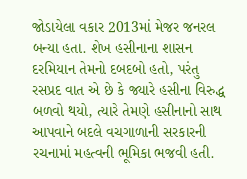જોડાયેલા વકાર 2013માં મેજર જનરલ બન્યા હતા. શેખ હસીનાના શાસન દરમિયાન તેમનો દબદબો હતો, પરંતુ રસપ્રદ વાત એ છે કે જ્યારે હસીના વિરુદ્ધ બળવો થયો, ત્યારે તેમણે હસીનાનો સાથ આપવાને બદલે વચગાળાની સરકારની રચનામાં મહત્વની ભૂમિકા ભજવી હતી.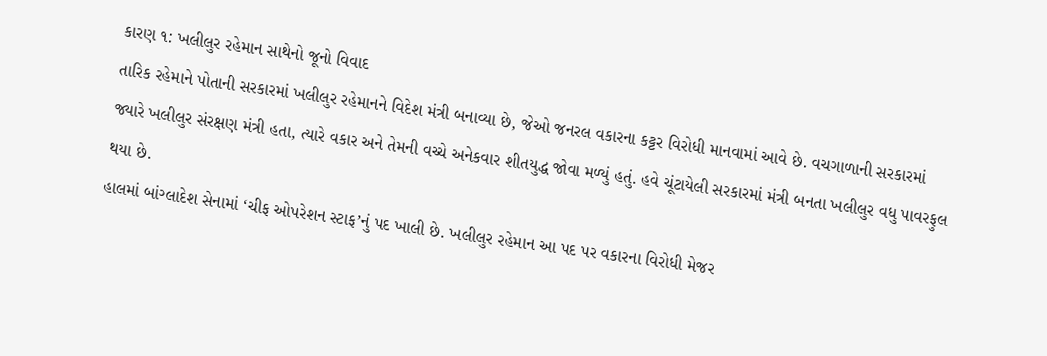કારણ ૧: ખલીલુર રહેમાન સાથેનો જૂનો વિવાદ
તારિક રહેમાને પોતાની સરકારમાં ખલીલુર રહેમાનને વિદેશ મંત્રી બનાવ્યા છે, જેઓ જનરલ વકારના કટ્ટર વિરોધી માનવામાં આવે છે. વચગાળાની સરકારમાં જ્યારે ખલીલુર સંરક્ષણ મંત્રી હતા, ત્યારે વકાર અને તેમની વચ્ચે અનેકવાર શીતયુદ્ધ જોવા મળ્યું હતું. હવે ચૂંટાયેલી સરકારમાં મંત્રી બનતા ખલીલુર વધુ પાવરફુલ થયા છે.
હાલમાં બાંગ્લાદેશ સેનામાં ‘ચીફ ઓપરેશન સ્ટાફ’નું પદ ખાલી છે. ખલીલુર રહેમાન આ પદ પર વકારના વિરોધી મેજર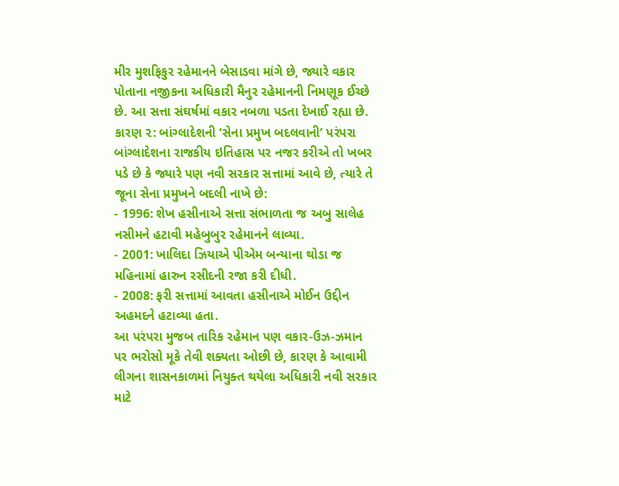મીર મુશફિકુર રહેમાનને બેસાડવા માંગે છે, જ્યારે વકાર પોતાના નજીકના અધિકારી મૈનુર રહેમાનની નિમણૂક ઈચ્છે છે. આ સત્તા સંઘર્ષમાં વકાર નબળા પડતા દેખાઈ રહ્યા છે.
કારણ ૨: બાંગ્લાદેશની ‘સેના પ્રમુખ બદલવાની’ પરંપરા
બાંગ્લાદેશના રાજકીય ઇતિહાસ પર નજર કરીએ તો ખબર પડે છે કે જ્યારે પણ નવી સરકાર સત્તામાં આવે છે, ત્યારે તે જૂના સેના પ્રમુખને બદલી નાખે છે:
- 1996: શેખ હસીનાએ સત્તા સંભાળતા જ અબુ સાલેહ નસીમને હટાવી મહેબુબુર રહેમાનને લાવ્યા.
- 2001: ખાલિદા ઝિયાએ પીએમ બન્યાના થોડા જ મહિનામાં હારુન રસીદની રજા કરી દીધી.
- 2008: ફરી સત્તામાં આવતા હસીનાએ મોઈન ઉદ્દીન અહમદને હટાવ્યા હતા.
આ પરંપરા મુજબ તારિક રહેમાન પણ વકાર-ઉઝ-ઝમાન પર ભરોસો મૂકે તેવી શક્યતા ઓછી છે, કારણ કે આવામી લીગના શાસનકાળમાં નિયુક્ત થયેલા અધિકારી નવી સરકાર માટે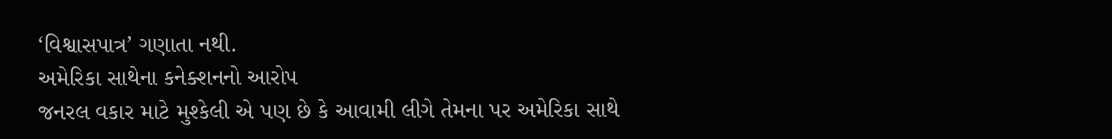‘વિશ્વાસપાત્ર’ ગણાતા નથી.
અમેરિકા સાથેના કનેક્શનનો આરોપ
જનરલ વકાર માટે મુશ્કેલી એ પણ છે કે આવામી લીગે તેમના પર અમેરિકા સાથે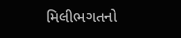મિલીભગતનો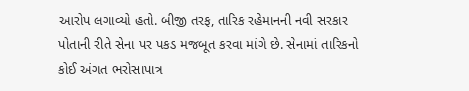આરોપ લગાવ્યો હતો. બીજી તરફ, તારિક રહેમાનની નવી સરકાર પોતાની રીતે સેના પર પકડ મજબૂત કરવા માંગે છે. સેનામાં તારિકનો કોઈ અંગત ભરોસાપાત્ર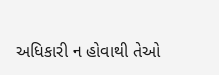અધિકારી ન હોવાથી તેઓ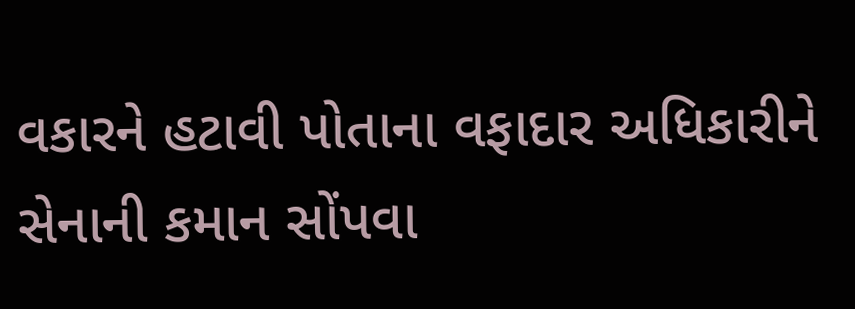વકારને હટાવી પોતાના વફાદાર અધિકારીને સેનાની કમાન સોંપવા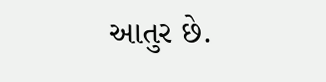આતુર છે.